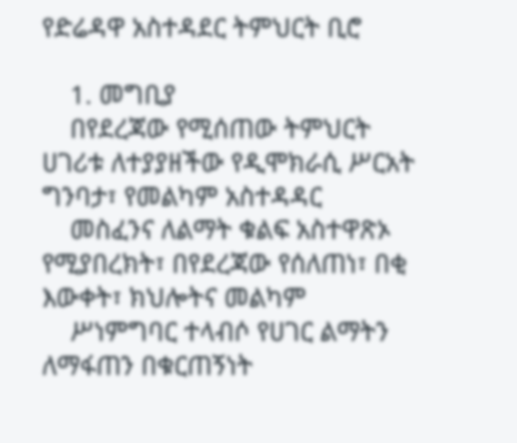የድሬዳዋ አስተዳደር ትምህርት ቢሮ

    1. መግቢያ
    በየደረጃው የሚሰጠው ትምህርት ሀገሪቱ ለተያያዘችው የዲሞክራሲ ሥርአት ግንባታ፣ የመልካም አስተዳዳር
    መስፈንና ለልማት ቁልፍ አስተዋጽኦ የሚያበረክት፣ በየደረጃው የሰለጠነ፣ በቂ እውቀት፣ ክህሎትና መልካም
    ሥነምግባር ተላብሶ የሀገር ልማትን ለማፋጠን በቁርጠኝነት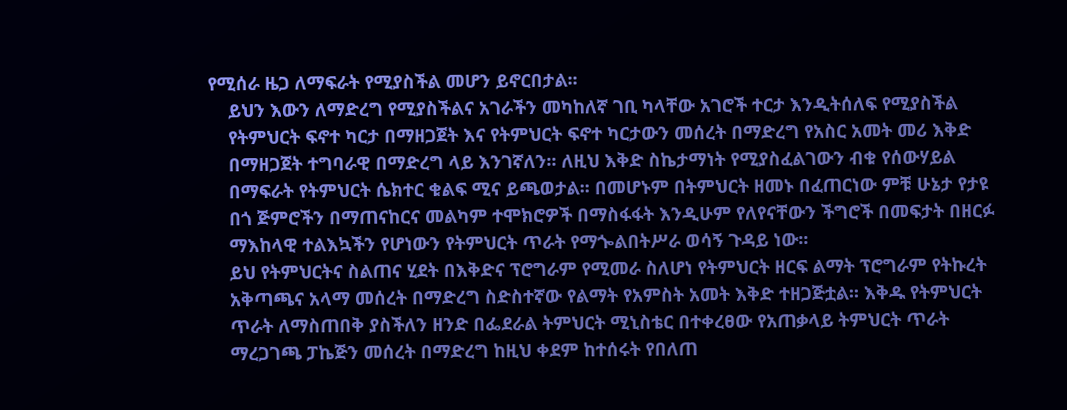የሚሰራ ዜጋ ለማፍራት የሚያስችል መሆን ይኖርበታል፡፡
    ይህን እውን ለማድረግ የሚያስችልና አገራችን መካከለኛ ገቢ ካላቸው አገሮች ተርታ እንዲትሰለፍ የሚያስችል
    የትምህርት ፍኖተ ካርታ በማዘጋጀት እና የትምህርት ፍኖተ ካርታውን መሰረት በማድረግ የአስር አመት መሪ እቅድ
    በማዘጋጀት ተግባራዊ በማድረግ ላይ እንገኛለን፡፡ ለዚህ እቅድ ስኬታማነት የሚያስፈልገውን ብቁ የሰውሃይል
    በማፍራት የትምህርት ሴክተር ቁልፍ ሚና ይጫወታል፡፡ በመሆኑም በትምህርት ዘመኑ በፈጠርነው ምቹ ሁኔታ የታዩ
    በጎ ጅምሮችን በማጠናከርና መልካም ተሞክሮዎች በማስፋፋት እንዲሁም የለየናቸውን ችግሮች በመፍታት በዘርፉ
    ማእከላዊ ተልእኳችን የሆነውን የትምህርት ጥራት የማጐልበትሥራ ወሳኝ ጉዳይ ነው፡፡
    ይህ የትምህርትና ስልጠና ሂደት በእቅድና ፕሮግራም የሚመራ ስለሆነ የትምህርት ዘርፍ ልማት ፕሮግራም የትኩረት
    አቅጣጫና አላማ መሰረት በማድረግ ስድስተኛው የልማት የአምስት አመት እቅድ ተዘጋጅቷል፡፡ እቅዱ የትምህርት
    ጥራት ለማስጠበቅ ያስችለን ዘንድ በፌደራል ትምህርት ሚኒስቴር በተቀረፀው የአጠቃላይ ትምህርት ጥራት
    ማረጋገጫ ፓኬጅን መሰረት በማድረግ ከዚህ ቀደም ከተሰሩት የበለጠ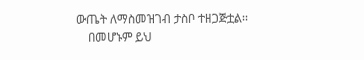ውጤት ለማስመዝገብ ታስቦ ተዘጋጅቷል፡፡
    በመሆኑም ይህ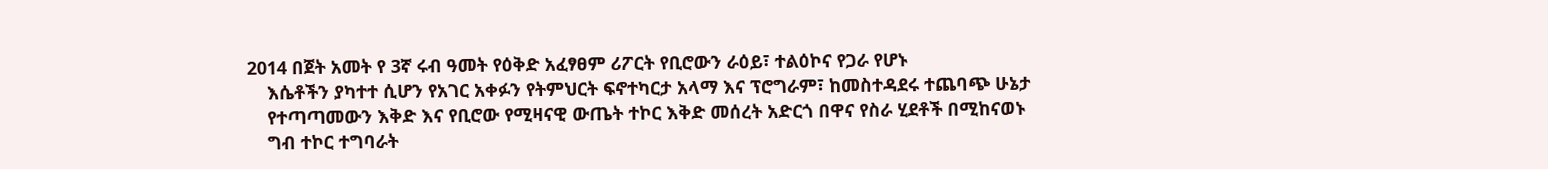2014 በጀት አመት የ 3ኛ ሩብ ዓመት የዕቅድ አፈፃፀም ሪፖርት የቢሮውን ራዕይ፣ ተልዕኮና የጋራ የሆኑ
    እሴቶችን ያካተተ ሲሆን የአገር አቀፉን የትምህርት ፍኖተካርታ አላማ እና ፕሮግራም፣ ከመስተዳደሩ ተጨባጭ ሁኔታ
    የተጣጣመውን እቅድ እና የቢሮው የሚዛናዊ ውጤት ተኮር እቅድ መሰረት አድርጎ በዋና የስራ ሂደቶች በሚከናወኑ
    ግብ ተኮር ተግባራት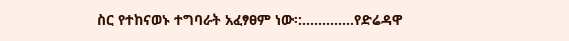ስር የተከናወኑ ተግባራት አፈፃፀም ነው፡:………….የድሬዳዋ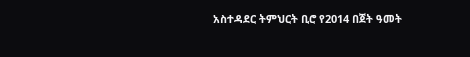አስተዳደር ትምህርት ቢሮ የ2014 በጀት ዓመት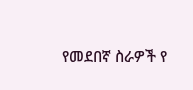የመደበኛ ስራዎች የ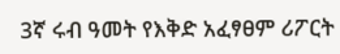3ኛ ሩብ ዓመት የእቅድ አፈፃፀም ሪፖርት